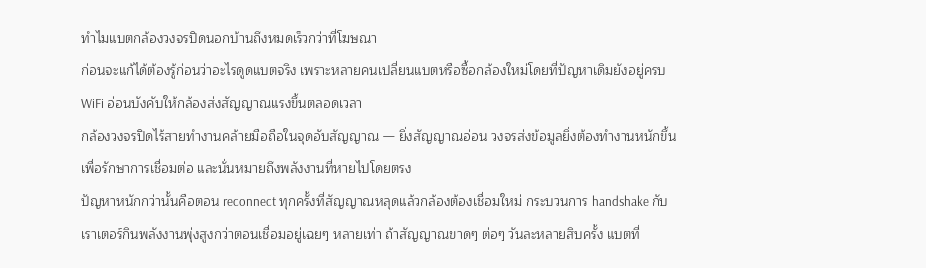ทำไมแบตกล้องวงจรปิดนอกบ้านถึงหมดเร็วกว่าที่โฆษณา
ก่อนจะแก้ได้ต้องรู้ก่อนว่าอะไรดูดแบตจริง เพราะหลายคนเปลี่ยนแบตหรือซื้อกล้องใหม่โดยที่ปัญหาเดิมยังอยู่ครบ
WiFi อ่อนบังคับให้กล้องส่งสัญญาณแรงขึ้นตลอดเวลา
กล้องวงจรปิดไร้สายทำงานคล้ายมือถือในจุดอับสัญญาณ — ยิ่งสัญญาณอ่อน วงจรส่งข้อมูลยิ่งต้องทำงานหนักขึ้นเพื่อรักษาการเชื่อมต่อ และนั่นหมายถึงพลังงานที่หายไปโดยตรง
ปัญหาหนักกว่านั้นคือตอน reconnect ทุกครั้งที่สัญญาณหลุดแล้วกล้องต้องเชื่อมใหม่ กระบวนการ handshake กับเราเตอร์กินพลังงานพุ่งสูงกว่าตอนเชื่อมอยู่เฉยๆ หลายเท่า ถ้าสัญญาณขาดๆ ต่อๆ วันละหลายสิบครั้ง แบตที่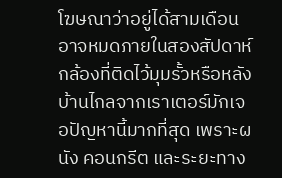โฆษณาว่าอยู่ได้สามเดือนอาจหมดภายในสองสัปดาห์
กล้องที่ติดไว้มุมรั้วหรือหลังบ้านไกลจากเราเตอร์มักเจอปัญหานี้มากที่สุด เพราะผนัง คอนกรีต และระยะทาง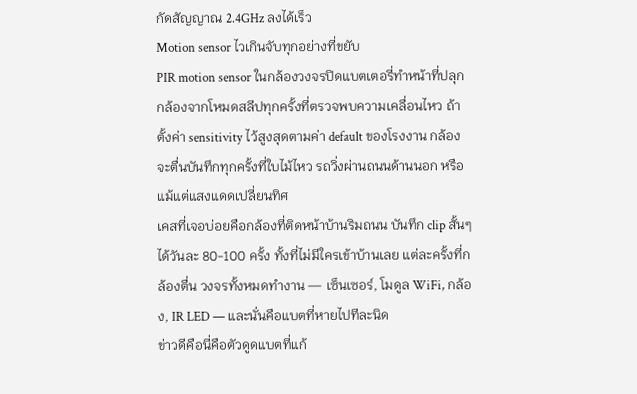กัดสัญญาณ 2.4GHz ลงได้เร็ว
Motion sensor ไวเกินจับทุกอย่างที่ขยับ
PIR motion sensor ในกล้องวงจรปิดแบตเตอรี่ทำหน้าที่ปลุกกล้องจากโหมดสลีปทุกครั้งที่ตรวจพบความเคลื่อนไหว ถ้าตั้งค่า sensitivity ไว้สูงสุดตามค่า default ของโรงงาน กล้องจะตื่นบันทึกทุกครั้งที่ใบไม้ไหว รถวิ่งผ่านถนนด้านนอก หรือแม้แต่แสงแดดเปลี่ยนทิศ
เคสที่เจอบ่อยคือกล้องที่ติดหน้าบ้านริมถนน บันทึก clip สั้นๆ ได้วันละ 80-100 ครั้ง ทั้งที่ไม่มีใครเข้าบ้านเลย แต่ละครั้งที่กล้องตื่น วงจรทั้งหมดทำงาน — เซ็นเซอร์, โมดูล WiFi, กล้อง, IR LED — และนั่นคือแบตที่หายไปทีละนิด
ข่าวดีคือนี่คือตัวดูดแบตที่แก้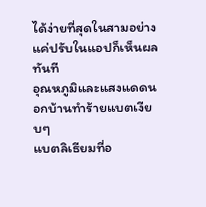ได้ง่ายที่สุดในสามอย่าง แค่ปรับในแอปก็เห็นผลทันที
อุณหภูมิและแสงแดดนอกบ้านทำร้ายแบตเงียบๆ
แบตลิเธียมที่อ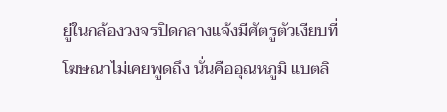ยู่ในกล้องวงจรปิดกลางแจ้งมีศัตรูตัวเงียบที่โฆษณาไม่เคยพูดถึง นั่นคืออุณหภูมิ แบตลิ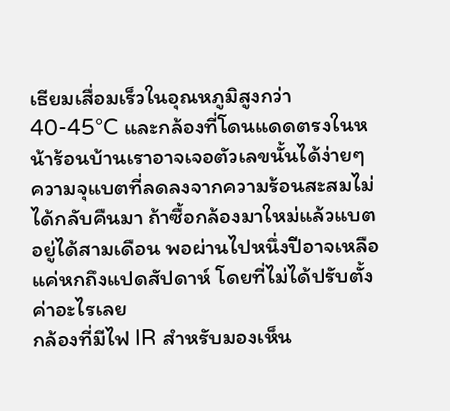เธียมเสื่อมเร็วในอุณหภูมิสูงกว่า 40-45°C และกล้องที่โดนแดดตรงในหน้าร้อนบ้านเราอาจเจอตัวเลขนั้นได้ง่ายๆ
ความจุแบตที่ลดลงจากความร้อนสะสมไม่ได้กลับคืนมา ถ้าซื้อกล้องมาใหม่แล้วแบตอยู่ได้สามเดือน พอผ่านไปหนึ่งปีอาจเหลือแค่หกถึงแปดสัปดาห์ โดยที่ไม่ได้ปรับตั้งค่าอะไรเลย
กล้องที่มีไฟ IR สำหรับมองเห็น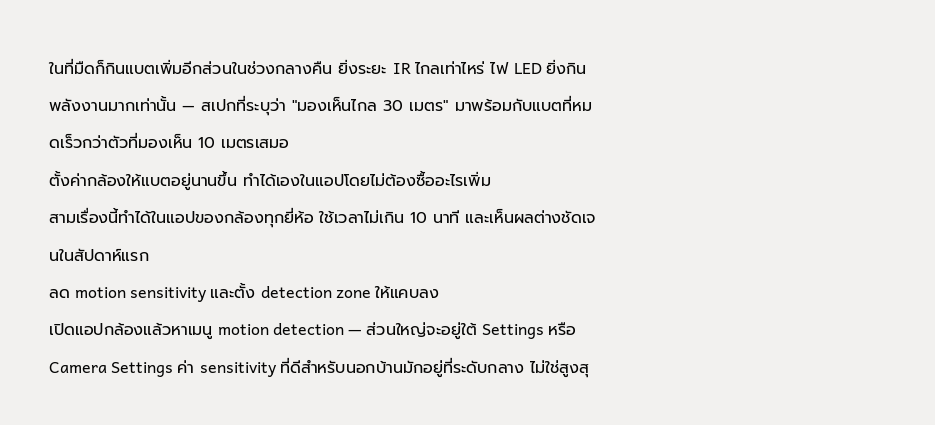ในที่มืดก็กินแบตเพิ่มอีกส่วนในช่วงกลางคืน ยิ่งระยะ IR ไกลเท่าไหร่ ไฟ LED ยิ่งกินพลังงานมากเท่านั้น — สเปกที่ระบุว่า "มองเห็นไกล 30 เมตร" มาพร้อมกับแบตที่หมดเร็วกว่าตัวที่มองเห็น 10 เมตรเสมอ
ตั้งค่ากล้องให้แบตอยู่นานขึ้น ทำได้เองในแอปโดยไม่ต้องซื้ออะไรเพิ่ม
สามเรื่องนี้ทำได้ในแอปของกล้องทุกยี่ห้อ ใช้เวลาไม่เกิน 10 นาที และเห็นผลต่างชัดเจนในสัปดาห์แรก
ลด motion sensitivity และตั้ง detection zone ให้แคบลง
เปิดแอปกล้องแล้วหาเมนู motion detection — ส่วนใหญ่จะอยู่ใต้ Settings หรือ Camera Settings ค่า sensitivity ที่ดีสำหรับนอกบ้านมักอยู่ที่ระดับกลาง ไม่ใช่สูงสุ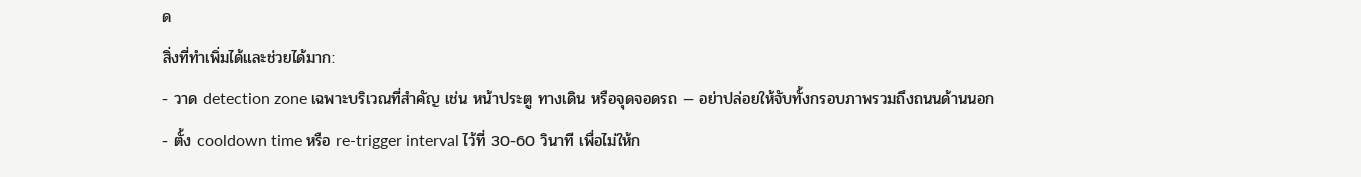ด
สิ่งที่ทำเพิ่มได้และช่วยได้มาก:
- วาด detection zone เฉพาะบริเวณที่สำคัญ เช่น หน้าประตู ทางเดิน หรือจุดจอดรถ — อย่าปล่อยให้จับทั้งกรอบภาพรวมถึงถนนด้านนอก
- ตั้ง cooldown time หรือ re-trigger interval ไว้ที่ 30-60 วินาที เพื่อไม่ให้ก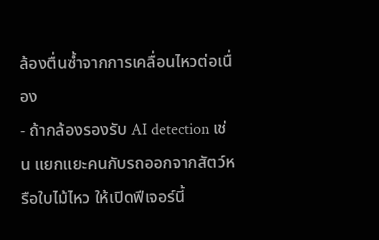ล้องตื่นซ้ำจากการเคลื่อนไหวต่อเนื่อง
- ถ้ากล้องรองรับ AI detection เช่น แยกแยะคนกับรถออกจากสัตว์หรือใบไม้ไหว ให้เปิดฟีเจอร์นี้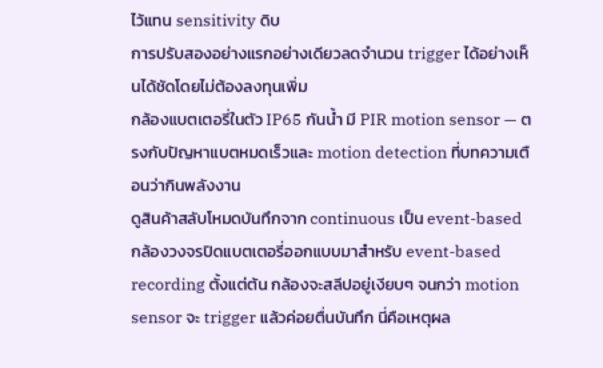ไว้แทน sensitivity ดิบ
การปรับสองอย่างแรกอย่างเดียวลดจำนวน trigger ได้อย่างเห็นได้ชัดโดยไม่ต้องลงทุนเพิ่ม
กล้องแบตเตอรี่ในตัว IP65 กันน้ำ มี PIR motion sensor — ตรงกับปัญหาแบตหมดเร็วและ motion detection ที่บทความเตือนว่ากินพลังงาน
ดูสินค้าสลับโหมดบันทึกจาก continuous เป็น event-based
กล้องวงจรปิดแบตเตอรี่ออกแบบมาสำหรับ event-based recording ตั้งแต่ต้น กล้องจะสลีปอยู่เงียบๆ จนกว่า motion sensor จะ trigger แล้วค่อยตื่นบันทึก นี่คือเหตุผล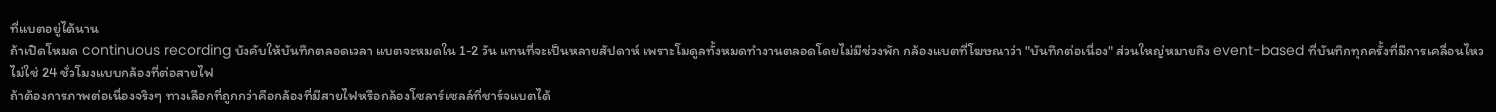ที่แบตอยู่ได้นาน
ถ้าเปิดโหมด continuous recording บังคับให้บันทึกตลอดเวลา แบตจะหมดใน 1-2 วัน แทนที่จะเป็นหลายสัปดาห์ เพราะโมดูลทั้งหมดทำงานตลอดโดยไม่มีช่วงพัก กล้องแบตที่โฆษณาว่า "บันทึกต่อเนื่อง" ส่วนใหญ่หมายถึง event-based ที่บันทึกทุกครั้งที่มีการเคลื่อนไหว ไม่ใช่ 24 ชั่วโมงแบบกล้องที่ต่อสายไฟ
ถ้าต้องการภาพต่อเนื่องจริงๆ ทางเลือกที่ถูกกว่าคือกล้องที่มีสายไฟหรือกล้องโซลาร์เซลล์ที่ชาร์จแบตได้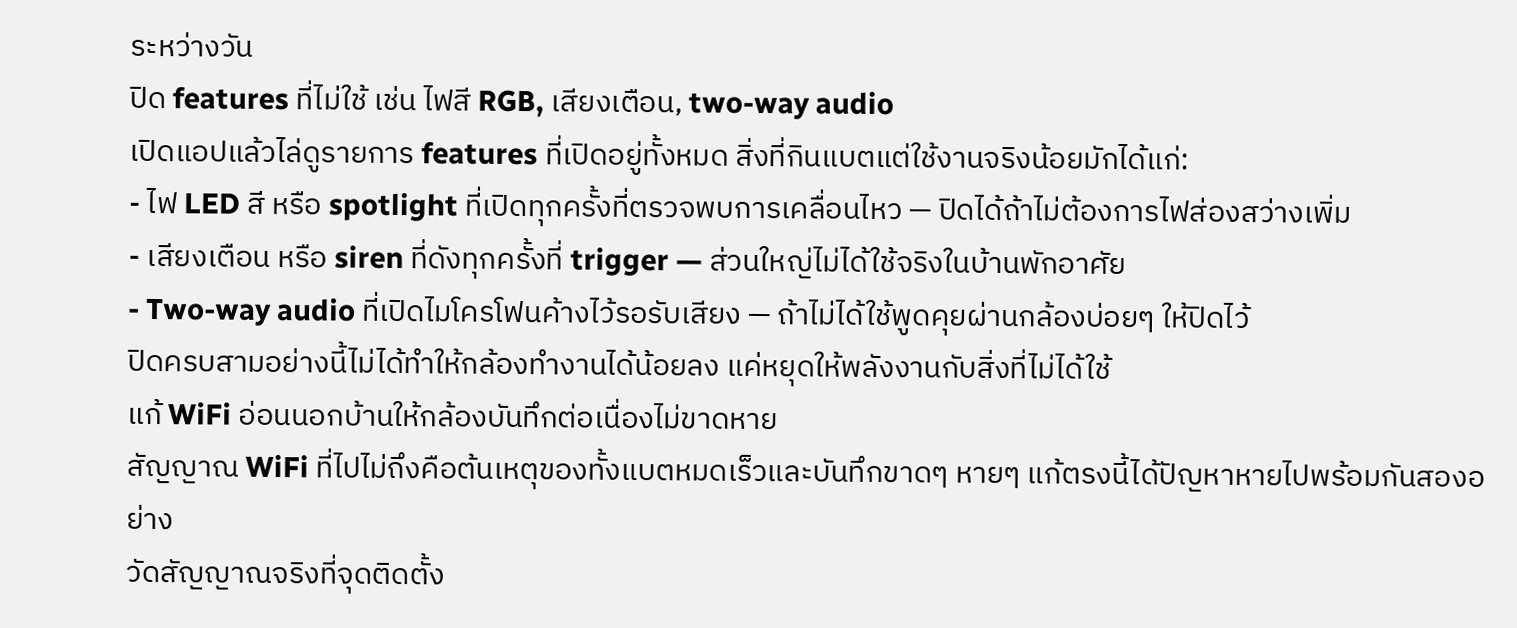ระหว่างวัน
ปิด features ที่ไม่ใช้ เช่น ไฟสี RGB, เสียงเตือน, two-way audio
เปิดแอปแล้วไล่ดูรายการ features ที่เปิดอยู่ทั้งหมด สิ่งที่กินแบตแต่ใช้งานจริงน้อยมักได้แก่:
- ไฟ LED สี หรือ spotlight ที่เปิดทุกครั้งที่ตรวจพบการเคลื่อนไหว — ปิดได้ถ้าไม่ต้องการไฟส่องสว่างเพิ่ม
- เสียงเตือน หรือ siren ที่ดังทุกครั้งที่ trigger — ส่วนใหญ่ไม่ได้ใช้จริงในบ้านพักอาศัย
- Two-way audio ที่เปิดไมโครโฟนค้างไว้รอรับเสียง — ถ้าไม่ได้ใช้พูดคุยผ่านกล้องบ่อยๆ ให้ปิดไว้
ปิดครบสามอย่างนี้ไม่ได้ทำให้กล้องทำงานได้น้อยลง แค่หยุดให้พลังงานกับสิ่งที่ไม่ได้ใช้
แก้ WiFi อ่อนนอกบ้านให้กล้องบันทึกต่อเนื่องไม่ขาดหาย
สัญญาณ WiFi ที่ไปไม่ถึงคือต้นเหตุของทั้งแบตหมดเร็วและบันทึกขาดๆ หายๆ แก้ตรงนี้ได้ปัญหาหายไปพร้อมกันสองอย่าง
วัดสัญญาณจริงที่จุดติดตั้ง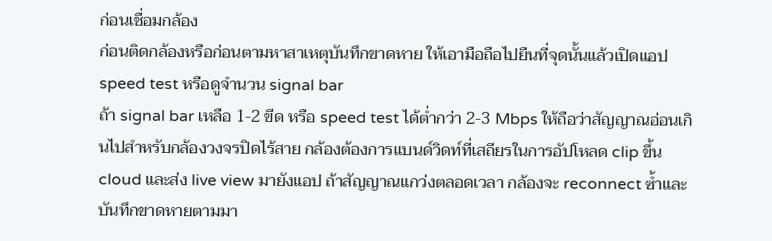ก่อนเชื่อมกล้อง
ก่อนติดกล้องหรือก่อนตามหาสาเหตุบันทึกขาดหาย ให้เอามือถือไปยืนที่จุดนั้นแล้วเปิดแอป speed test หรือดูจำนวน signal bar
ถ้า signal bar เหลือ 1-2 ขีด หรือ speed test ได้ต่ำกว่า 2-3 Mbps ให้ถือว่าสัญญาณอ่อนเกินไปสำหรับกล้องวงจรปิดไร้สาย กล้องต้องการแบนด์วิดท์ที่เสถียรในการอัปโหลด clip ขึ้น cloud และส่ง live view มายังแอป ถ้าสัญญาณแกว่งตลอดเวลา กล้องจะ reconnect ซ้ำและบันทึกขาดหายตามมา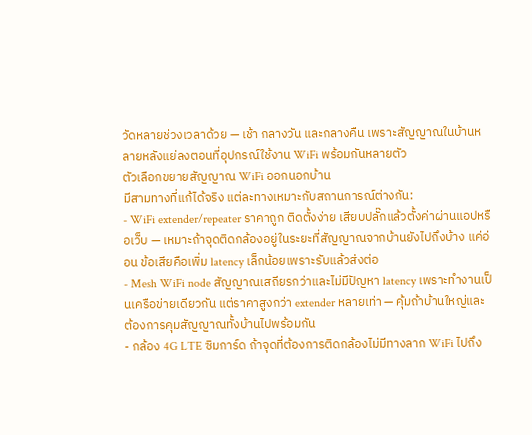วัดหลายช่วงเวลาด้วย — เช้า กลางวัน และกลางคืน เพราะสัญญาณในบ้านหลายหลังแย่ลงตอนที่อุปกรณ์ใช้งาน WiFi พร้อมกันหลายตัว
ตัวเลือกขยายสัญญาณ WiFi ออกนอกบ้าน
มีสามทางที่แก้ได้จริง แต่ละทางเหมาะกับสถานการณ์ต่างกัน:
- WiFi extender/repeater ราคาถูก ติดตั้งง่าย เสียบปลั๊กแล้วตั้งค่าผ่านแอปหรือเว็บ — เหมาะถ้าจุดติดกล้องอยู่ในระยะที่สัญญาณจากบ้านยังไปถึงบ้าง แค่อ่อน ข้อเสียคือเพิ่ม latency เล็กน้อยเพราะรับแล้วส่งต่อ
- Mesh WiFi node สัญญาณเสถียรกว่าและไม่มีปัญหา latency เพราะทำงานเป็นเครือข่ายเดียวกัน แต่ราคาสูงกว่า extender หลายเท่า — คุ้มถ้าบ้านใหญ่และต้องการคุมสัญญาณทั้งบ้านไปพร้อมกัน
- กล้อง 4G LTE ซิมการ์ด ถ้าจุดที่ต้องการติดกล้องไม่มีทางลาก WiFi ไปถึง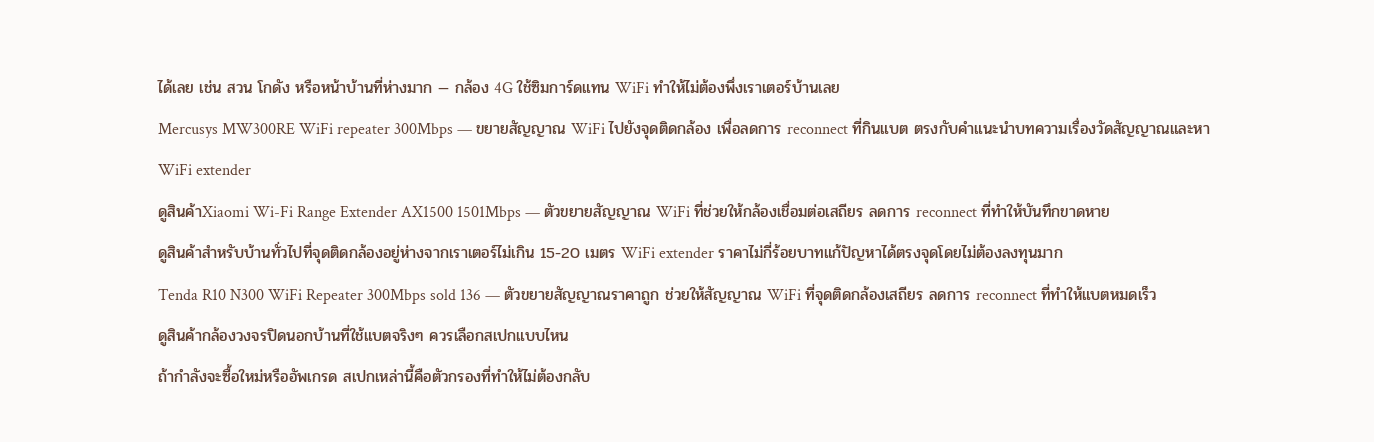ได้เลย เช่น สวน โกดัง หรือหน้าบ้านที่ห่างมาก — กล้อง 4G ใช้ซิมการ์ดแทน WiFi ทำให้ไม่ต้องพึ่งเราเตอร์บ้านเลย
Mercusys MW300RE WiFi repeater 300Mbps — ขยายสัญญาณ WiFi ไปยังจุดติดกล้อง เพื่อลดการ reconnect ที่กินแบต ตรงกับคำแนะนำบทความเรื่องวัดสัญญาณและหา WiFi extender
ดูสินค้าXiaomi Wi-Fi Range Extender AX1500 1501Mbps — ตัวขยายสัญญาณ WiFi ที่ช่วยให้กล้องเชื่อมต่อเสถียร ลดการ reconnect ที่ทำให้บันทึกขาดหาย
ดูสินค้าสำหรับบ้านทั่วไปที่จุดติดกล้องอยู่ห่างจากเราเตอร์ไม่เกิน 15-20 เมตร WiFi extender ราคาไม่กี่ร้อยบาทแก้ปัญหาได้ตรงจุดโดยไม่ต้องลงทุนมาก
Tenda R10 N300 WiFi Repeater 300Mbps sold 136 — ตัวขยายสัญญาณราคาถูก ช่วยให้สัญญาณ WiFi ที่จุดติดกล้องเสถียร ลดการ reconnect ที่ทำให้แบตหมดเร็ว
ดูสินค้ากล้องวงจรปิดนอกบ้านที่ใช้แบตจริงๆ ควรเลือกสเปกแบบไหน
ถ้ากำลังจะซื้อใหม่หรืออัพเกรด สเปกเหล่านี้คือตัวกรองที่ทำให้ไม่ต้องกลับ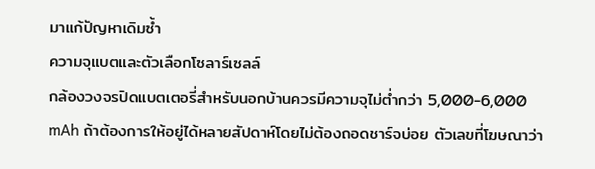มาแก้ปัญหาเดิมซ้ำ
ความจุแบตและตัวเลือกโซลาร์เซลล์
กล้องวงจรปิดแบตเตอรี่สำหรับนอกบ้านควรมีความจุไม่ต่ำกว่า 5,000-6,000 mAh ถ้าต้องการให้อยู่ได้หลายสัปดาห์โดยไม่ต้องถอดชาร์จบ่อย ตัวเลขที่โฆษณาว่า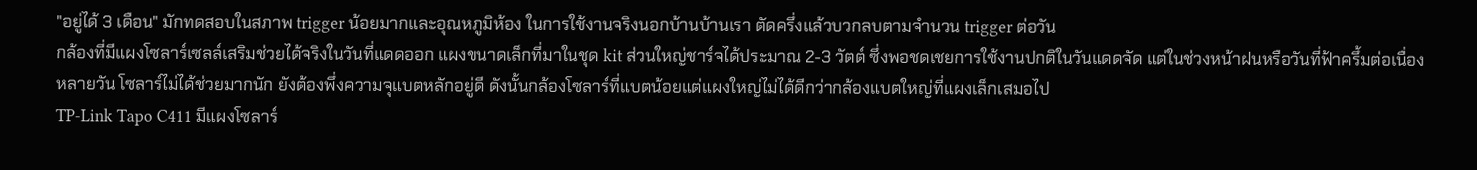"อยู่ได้ 3 เดือน" มักทดสอบในสภาพ trigger น้อยมากและอุณหภูมิห้อง ในการใช้งานจริงนอกบ้านบ้านเรา ตัดครึ่งแล้วบวกลบตามจำนวน trigger ต่อวัน
กล้องที่มีแผงโซลาร์เซลล์เสริมช่วยได้จริงในวันที่แดดออก แผงขนาดเล็กที่มาในชุด kit ส่วนใหญ่ชาร์จได้ประมาณ 2-3 วัตต์ ซึ่งพอชดเชยการใช้งานปกติในวันแดดจัด แต่ในช่วงหน้าฝนหรือวันที่ฟ้าครึ้มต่อเนื่องหลายวัน โซลาร์ไม่ได้ช่วยมากนัก ยังต้องพึ่งความจุแบตหลักอยู่ดี ดังนั้นกล้องโซลาร์ที่แบตน้อยแต่แผงใหญ่ไม่ได้ดีกว่ากล้องแบตใหญ่ที่แผงเล็กเสมอไป
TP-Link Tapo C411 มีแผงโซลาร์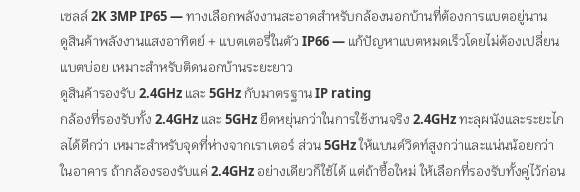เซลล์ 2K 3MP IP65 — ทางเลือกพลังงานสะอาดสำหรับกล้องนอกบ้านที่ต้องการแบตอยู่นาน
ดูสินค้าพลังงานแสงอาทิตย์ + แบตเตอรี่ในตัว IP66 — แก้ปัญหาแบตหมดเร็วโดยไม่ต้องเปลี่ยนแบตบ่อย เหมาะสำหรับติดนอกบ้านระยะยาว
ดูสินค้ารองรับ 2.4GHz และ 5GHz กับมาตรฐาน IP rating
กล้องที่รองรับทั้ง 2.4GHz และ 5GHz ยืดหยุ่นกว่าในการใช้งานจริง 2.4GHz ทะลุผนังและระยะไกลได้ดีกว่า เหมาะสำหรับจุดที่ห่างจากเราเตอร์ ส่วน 5GHz ให้แบนด์วิดท์สูงกว่าและแน่นน้อยกว่าในอาคาร ถ้ากล้องรองรับแค่ 2.4GHz อย่างเดียวก็ใช้ได้ แต่ถ้าซื้อใหม่ ให้เลือกที่รองรับทั้งคู่ไว้ก่อน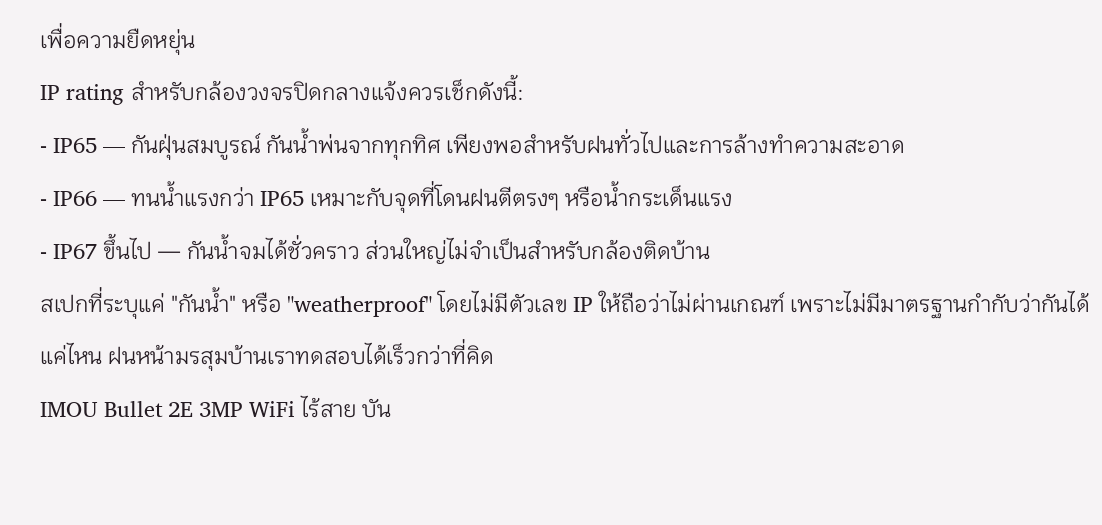เพื่อความยืดหยุ่น
IP rating สำหรับกล้องวงจรปิดกลางแจ้งควรเช็กดังนี้:
- IP65 — กันฝุ่นสมบูรณ์ กันน้ำพ่นจากทุกทิศ เพียงพอสำหรับฝนทั่วไปและการล้างทำความสะอาด
- IP66 — ทนน้ำแรงกว่า IP65 เหมาะกับจุดที่โดนฝนตีตรงๆ หรือน้ำกระเด็นแรง
- IP67 ขึ้นไป — กันน้ำจมได้ชั่วคราว ส่วนใหญ่ไม่จำเป็นสำหรับกล้องติดบ้าน
สเปกที่ระบุแค่ "กันน้ำ" หรือ "weatherproof" โดยไม่มีตัวเลข IP ให้ถือว่าไม่ผ่านเกณฑ์ เพราะไม่มีมาตรฐานกำกับว่ากันได้แค่ไหน ฝนหน้ามรสุมบ้านเราทดสอบได้เร็วกว่าที่คิด
IMOU Bullet 2E 3MP WiFi ไร้สาย บัน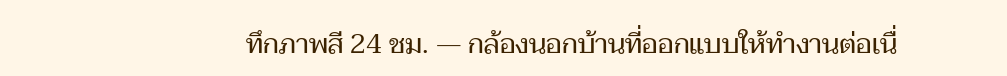ทึกภาพสี 24 ชม. — กล้องนอกบ้านที่ออกแบบให้ทำงานต่อเนื่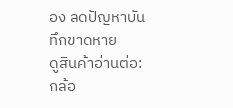อง ลดปัญหาบันทึกขาดหาย
ดูสินค้าอ่านต่อ: กล้อ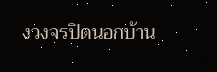งวงจรปิดนอกบ้าน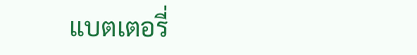แบตเตอรี่